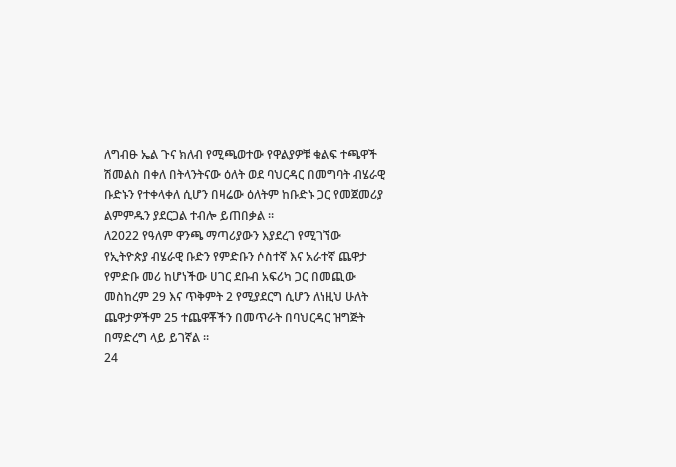ለግብፁ ኤል ጉና ክለብ የሚጫወተው የዋልያዎቹ ቁልፍ ተጫዋች ሽመልስ በቀለ በትላንትናው ዕለት ወደ ባህርዳር በመግባት ብሄራዊ ቡድኑን የተቀላቀለ ሲሆን በዛሬው ዕለትም ከቡድኑ ጋር የመጀመሪያ ልምምዱን ያደርጋል ተብሎ ይጠበቃል ።
ለ2022 የዓለም ዋንጫ ማጣሪያውን እያደረገ የሚገኘው የኢትዮጵያ ብሄራዊ ቡድን የምድቡን ሶስተኛ እና አራተኛ ጨዋታ የምድቡ መሪ ከሆነችው ሀገር ደቡብ አፍሪካ ጋር በመጪው መስከረም 29 እና ጥቅምት 2 የሚያደርግ ሲሆን ለነዚህ ሁለት ጨዋታዎችም 25 ተጨዋቾችን በመጥራት በባህርዳር ዝግጅት በማድረግ ላይ ይገኛል ።
24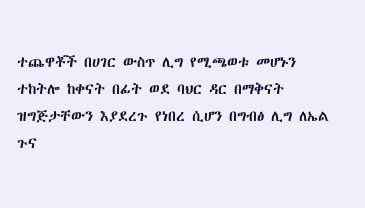ተጨዋቾች በሀገር ውስጥ ሊግ የሚጫወቱ መሆኑን ተከትሎ ከቀናት በፊት ወደ ባህር ዳር በማቅናት ዝግጅታቸውን እያደረጉ የነበረ ሲሆን በግብፅ ሊግ ለኤል ጉና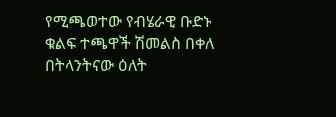የሚጫወተው የብሄራዊ ቡድኑ ቁልፍ ተጫዋች ሽመልስ በቀለ በትላንትናው ዕለት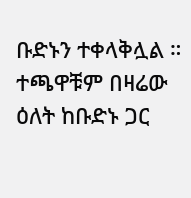ቡድኑን ተቀላቅሏል ። ተጫዋቹም በዛሬው ዕለት ከቡድኑ ጋር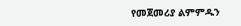የመጀመሪያ ልምምዱን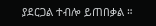ያደርጋል ተብሎ ይጠበቃል ።